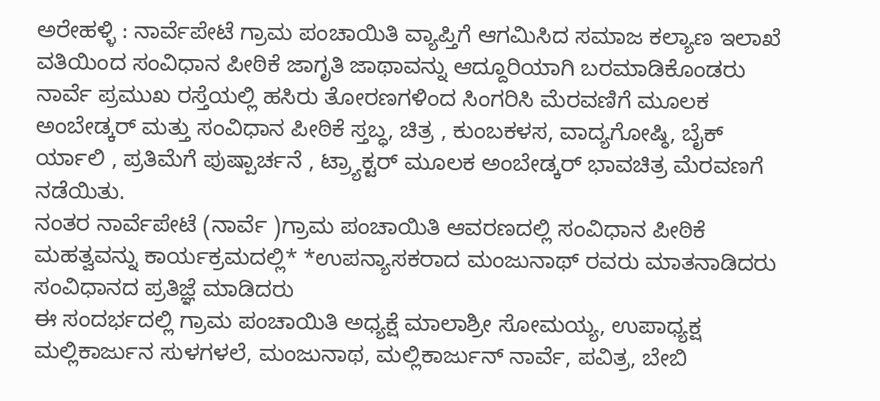ಅರೇಹಳ್ಳಿ : ನಾರ್ವೆಪೇಟೆ ಗ್ರಾಮ ಪಂಚಾಯಿತಿ ವ್ಯಾಪ್ತಿಗೆ ಆಗಮಿಸಿದ ಸಮಾಜ ಕಲ್ಯಾಣ ಇಲಾಖೆ ವತಿಯಿಂದ ಸಂವಿಧಾನ ಪೀಠಿಕೆ ಜಾಗೃತಿ ಜಾಥಾವನ್ನು ಆದ್ದೂರಿಯಾಗಿ ಬರಮಾಡಿಕೊಂಡರು
ನಾರ್ವೆ ಪ್ರಮುಖ ರಸ್ತೆಯಲ್ಲಿ ಹಸಿರು ತೋರಣಗಳಿಂದ ಸಿಂಗರಿಸಿ ಮೆರವಣಿಗೆ ಮೂಲಕ ಅಂಬೇಡ್ಕರ್ ಮತ್ತು ಸಂವಿಧಾನ ಪೀಠಿಕೆ ಸ್ತಬ್ಧ, ಚಿತ್ರ , ಕುಂಬಕಳಸ, ವಾದ್ಯಗೋಷ್ಠಿ, ಬೈಕ್ ರ್ಯಾಲಿ , ಪ್ರತಿಮೆಗೆ ಪುಷ್ಪಾರ್ಚನೆ , ಟ್ರ್ಯಾಕ್ಟರ್ ಮೂಲಕ ಅಂಬೇಡ್ಕರ್ ಭಾವಚಿತ್ರ ಮೆರವಣಗೆ ನಡೆಯಿತು.
ನಂತರ ನಾರ್ವೆಪೇಟೆ (ನಾರ್ವೆ )ಗ್ರಾಮ ಪಂಚಾಯಿತಿ ಆವರಣದಲ್ಲಿ ಸಂವಿಧಾನ ಪೀಠಿಕೆ ಮಹತ್ವವನ್ನು ಕಾರ್ಯಕ್ರಮದಲ್ಲಿ* *ಉಪನ್ಯಾಸಕರಾದ ಮಂಜುನಾಥ್ ರವರು ಮಾತನಾಡಿದರು ಸಂವಿಧಾನದ ಪ್ರತಿಜ್ಞೆ ಮಾಡಿದರು
ಈ ಸಂದರ್ಭದಲ್ಲಿ ಗ್ರಾಮ ಪಂಚಾಯಿತಿ ಅಧ್ಯಕ್ಷೆ ಮಾಲಾಶ್ರೀ ಸೋಮಯ್ಯ, ಉಪಾಧ್ಯಕ್ಷ ಮಲ್ಲಿಕಾರ್ಜುನ ಸುಳಗಳಲೆ, ಮಂಜುನಾಥ, ಮಲ್ಲಿಕಾರ್ಜುನ್ ನಾರ್ವೆ, ಪವಿತ್ರ, ಬೇಬಿ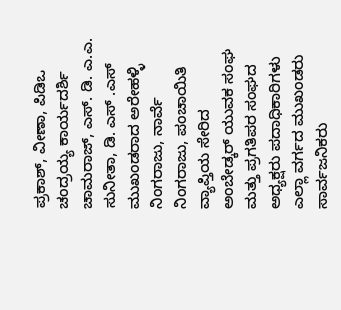ಪ್ರಕಾಶ್, ವೀಣಾ, ಪಿಡಿಒ ಚಂದ್ರಯ್ಯ ಕಾರ್ಯದರ್ಶಿ ಚಾಮರಾಜ್, ಎಸ್. ಡಿ. ಎ.ಎ. ಸುನೀತಾ, ಡಿ. ಎಸ್ .ಎಸ್ ಮುಖಂಡರಾದ ಅರೇಹಳ್ಳಿ ನಿಂಗರಾಜು, ನಾರ್ವೆ ನಿಂಗರಾಜು, ಪಂಚಾಯಿತಿ ವ್ಯಾಪ್ತಿಯ ಸೇರಿದ ಅಂಬೇಡ್ಕರ್ ಯುವಕ ಸಂಘ ಮತ್ತು ಪ್ರಗತಿಪರ ಸಂಘದ ಅಧ್ಯಕ್ಷರು ಪದಾಧಿಕಾರಿಗಳು ಎಲ್ಲಾ ವರ್ಗದ ಮುಖಂಡರು ಸಾರ್ವಜನಿಕರು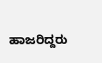ಹಾಜರಿದ್ದರು